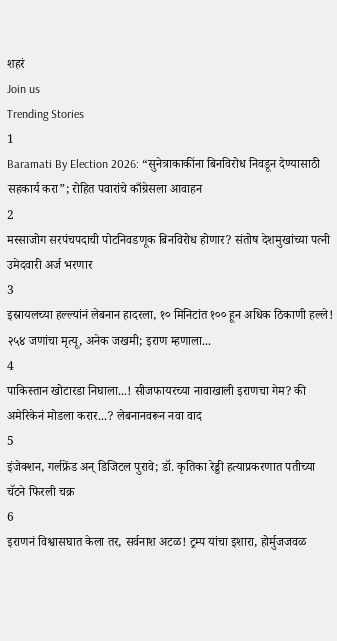शहरं
Join us
Trending Stories
1
Baramati By Election 2026: “सुनेत्राकाकींना बिनविरोध निवडून देण्यासाठी सहकार्य करा”; रोहित पवारांचे काँग्रेसला आवाहन
2
मस्साजोग सरपंचपदाची पोटनिवडणूक बिनविरोध होणार? संतोष देशमुखांच्या पत्नी उमेदवारी अर्ज भरणार
3
इस्रायलच्या हल्ल्यांनं लेबनान हादरला, १० मिनिटांत १०० हून अधिक ठिकाणी हल्ले! २५४ जणांचा मृत्यू, अनेक जखमी; इराण म्हणाला...
4
पाकिस्तान खोटारडा निघाला...! सीजफायरच्या नावाखाली इराणचा गेम? की अमेरिकेनं मोडला करार...? लेबनानवरून नवा वाद
5
इंजेक्शन, गर्लफ्रेंड अन् डिजिटल पुरावे; डॉ. कृतिका रेड्डी हत्याप्रकरणात पतीच्या चॅटने फिरली चक्र
6
इराणनं विश्वासघात केला तर, सर्वनाश अटळ! ट्रम्प यांचा इशारा, होर्मुजजवळ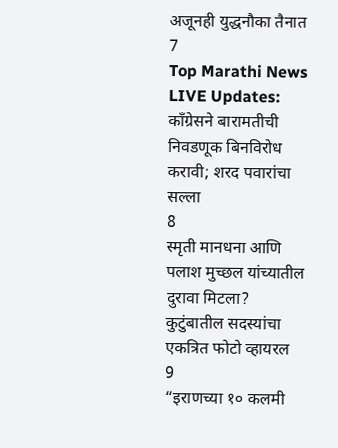अजूनही युद्धनौका तैनात
7
Top Marathi News LIVE Updates: काँग्रेसने बारामतीची निवडणूक बिनविरोध करावी; शरद पवारांचा सल्ला
8
स्मृती मानधना आणि पलाश मुच्छल यांच्यातील दुरावा मिटला? कुटुंबातील सदस्यांचा एकत्रित फोटो व्हायरल
9
“इराणच्या १० कलमी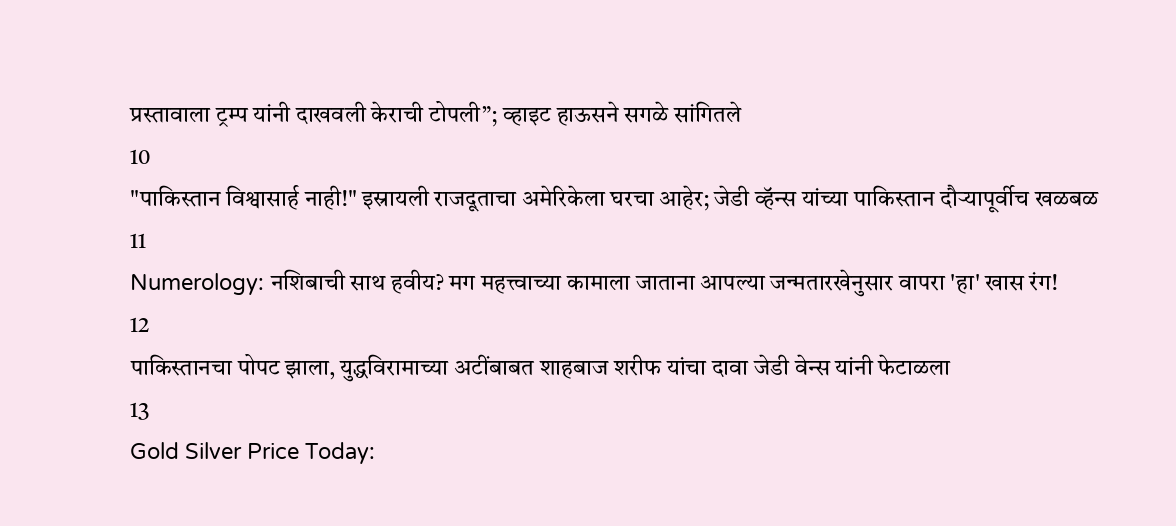प्रस्तावाला ट्रम्प यांनी दाखवली केराची टोपली”; व्हाइट हाऊसने सगळे सांगितले
10
"पाकिस्तान विश्वासार्ह नाही!" इस्रायली राजदूताचा अमेरिकेला घरचा आहेर; जेडी व्हॅन्स यांच्या पाकिस्तान दौऱ्यापूर्वीच खळबळ
11
Numerology: नशिबाची साथ हवीय? मग महत्त्वाच्या कामाला जाताना आपल्या जन्मतारखेनुसार वापरा 'हा' खास रंग!
12
पाकिस्तानचा पोपट झाला, युद्धविरामाच्या अटींबाबत शाहबाज शरीफ यांचा दावा जेडी वेन्स यांनी फेटाळला
13
Gold Silver Price Today: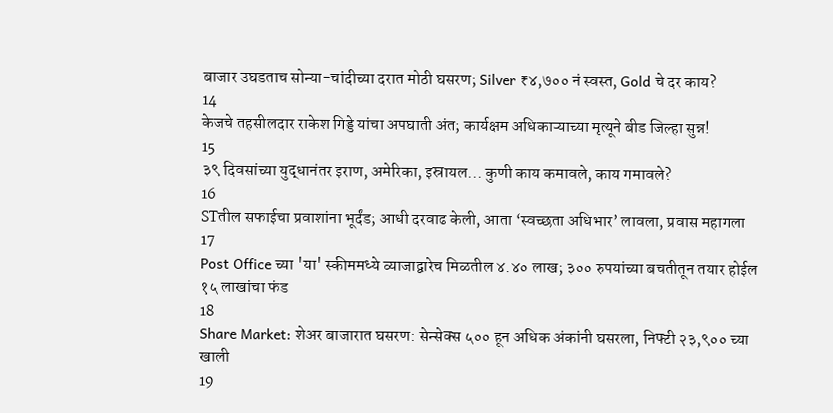बाजार उघडताच सोन्या-चांदीच्या दरात मोठी घसरण; Silver ₹४,७०० नं स्वस्त, Gold चे दर काय?
14
केजचे तहसीलदार राकेश गिड्डे यांचा अपघाती अंत; कार्यक्षम अधिकाऱ्याच्या मृत्यूने बीड जिल्हा सुन्न!
15
३९ दिवसांच्या युद्धानंतर इराण, अमेरिका, इस्रायल... कुणी काय कमावले, काय गमावले?
16
STतील सफाईचा प्रवाशांना भूर्दंड; आधी दरवाढ केली, आता ‘स्वच्छता अधिभार’ लावला, प्रवास महागला
17
Post Office च्या 'या' स्कीममध्ये व्याजाद्वारेच मिळतील ४.४० लाख; ३०० रुपयांच्या बचतीतून तयार होईल १५ लाखांचा फंड
18
Share Market: शेअर बाजारात घसरण: सेन्सेक्स ५०० हून अधिक अंकांनी घसरला, निफ्टी २३,९०० च्या खाली
19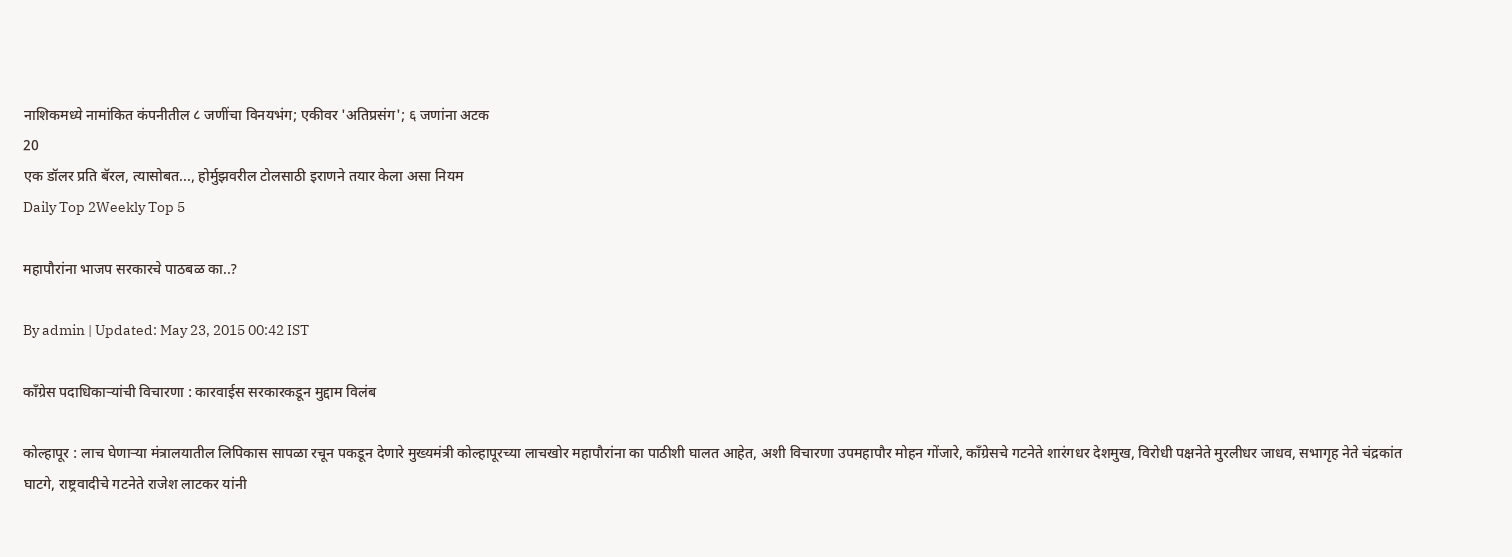नाशिकमध्ये नामांकित कंपनीतील ८ जणींचा विनयभंग; एकीवर 'अतिप्रसंग'; ६ जणांना अटक
20
एक डॉलर प्रति बॅरल, त्यासोबत..., होर्मुझवरील टोलसाठी इराणने तयार केला असा नियम
Daily Top 2Weekly Top 5

महापौरांना भाजप सरकारचे पाठबळ का..?

By admin | Updated: May 23, 2015 00:42 IST

काँग्रेस पदाधिकाऱ्यांची विचारणा : कारवाईस सरकारकडून मुद्दाम विलंब

कोल्हापूर : लाच घेणाऱ्या मंत्रालयातील लिपिकास सापळा रचून पकडून देणारे मुख्यमंत्री कोल्हापूरच्या लाचखोर महापौरांना का पाठीशी घालत आहेत, अशी विचारणा उपमहापौर मोहन गोंजारे, काँग्रेसचे गटनेते शारंगधर देशमुख, विरोधी पक्षनेते मुरलीधर जाधव, सभागृह नेते चंद्रकांत घाटगे, राष्ट्रवादीचे गटनेते राजेश लाटकर यांनी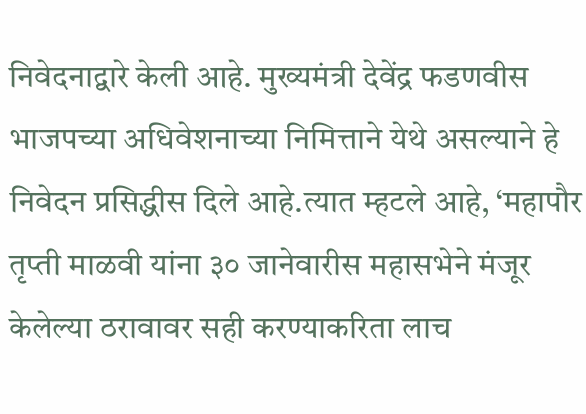निवेदनाद्वारे केली आहे. मुख्यमंत्री देवेंद्र फडणवीस भाजपच्या अधिवेशनाच्या निमित्ताने येथे असल्याने हे निवेदन प्रसिद्धीस दिले आहे.त्यात म्हटले आहे, ‘महापौर तृप्ती माळवी यांना ३० जानेवारीस महासभेने मंजूर केलेल्या ठरावावर सही करण्याकरिता लाच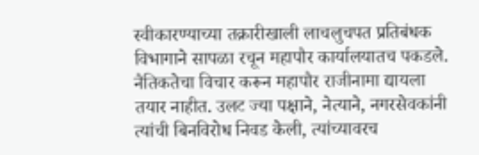स्वीकारण्याच्या तक्रारीखाली लाचलुचपत प्रतिबंधक विभागाने सापळा रचून महापौर कार्यालयातच पकडले. नैतिकतेचा विचार करून महापौर राजीनामा द्यायला तयार नाहीत. उलट ज्या पक्षाने, नेत्याने, नगरसेवकांनी त्यांची बिनविरोध निवड केली, त्यांच्यावरच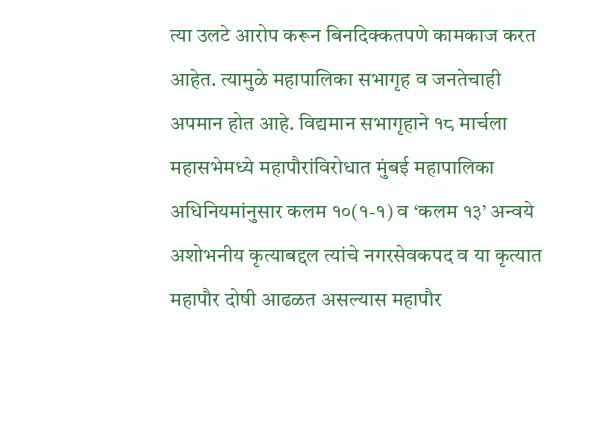त्या उलटे आरोप करून बिनदिक्कतपणे कामकाज करत आहेत. त्यामुळे महापालिका सभागृह व जनतेचाही अपमान होत आहे. विद्यमान सभागृहाने १८ मार्चला महासभेमध्ये महापौरांविरोधात मुंबई महापालिका अधिनियमांनुसार कलम १०(१-१) व ‘कलम १३’ अन्वये अशोभनीय कृत्याबद्दल त्यांचे नगरसेवकपद व या कृत्यात महापौर दोषी आढळत असल्यास महापौर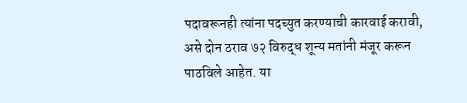पदावरूनही त्यांना पदच्युत करण्याची कारवाई करावी, असे दोन ठराव ७२ विरुद्ध शून्य मतांनी मंजूर करून पाठविले आहेत. या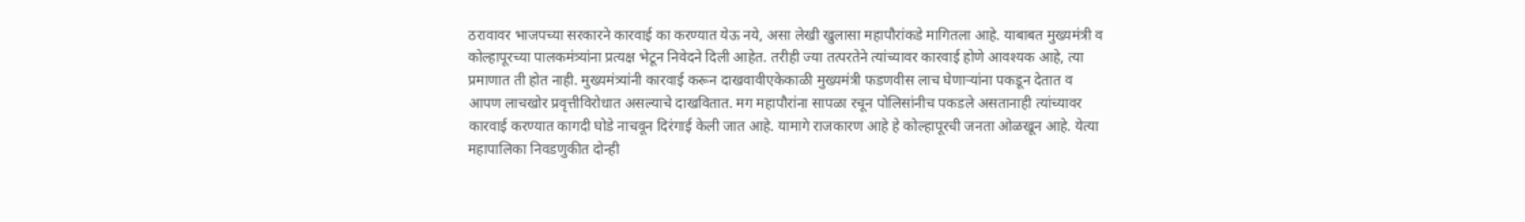ठरावावर भाजपच्या सरकारने कारवाई का करण्यात येऊ नये, असा लेखी खुलासा महापौरांकडे मागितला आहे. याबाबत मुख्यमंत्री व कोल्हापूरच्या पालकमंत्र्यांना प्रत्यक्ष भेटून निवेदने दिली आहेत. तरीही ज्या तत्परतेने त्यांच्यावर कारवाई होणे आवश्यक आहे, त्या प्रमाणात ती होत नाही. मुख्यमंत्र्यांनी कारवाई करून दाखवावीएकेकाळी मुख्यमंत्री फडणवीस लाच घेणाऱ्यांना पकडून देतात व आपण लाचखोर प्रवृत्तीविरोधात असल्याचे दाखवितात. मग महापौरांना सापळा रचून पोलिसांनीच पकडले असतानाही त्यांच्यावर कारवाई करण्यात कागदी घोडे नाचवून दिरंगाई केली जात आहे. यामागे राजकारण आहे हे कोल्हापूरची जनता ओळखून आहे. येत्या महापालिका निवडणुकीत दोन्ही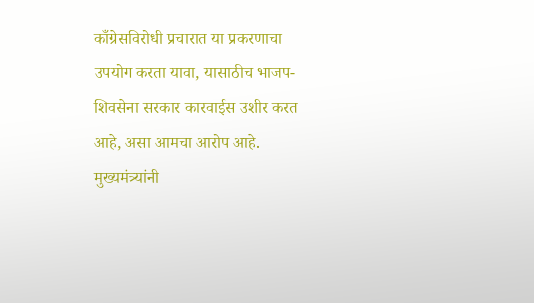काँग्रेसविरोधी प्रचारात या प्रकरणाचा उपयोग करता यावा, यासाठीच भाजप-शिवसेना सरकार कारवाईस उशीर करत आहे, असा आमचा आरोप आहे. मुख्यमंत्र्यांनी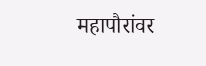महापौरांवर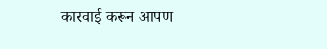कारवाई करून आपण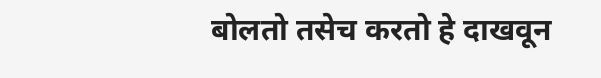बोलतो तसेच करतो हे दाखवून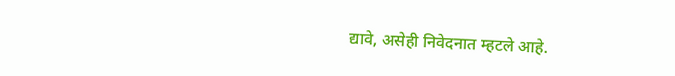द्यावे, असेही निवेदनात म्हटले आहे.